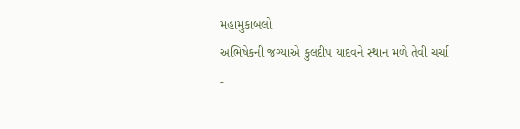મહામુકાબલો
અભિષેકની જગ્યાએ કુલદીપ યાદવને સ્થાન મળે તેવી ચર્ચા
-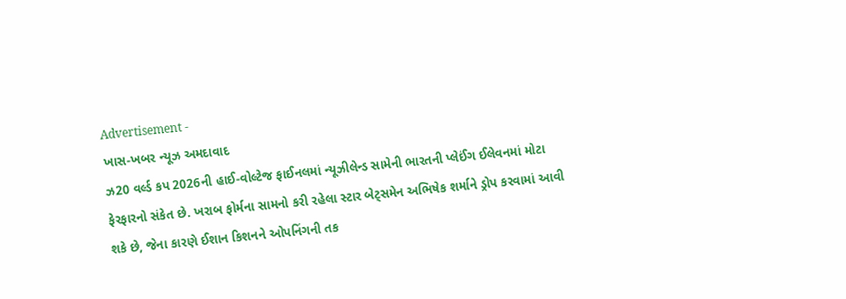Advertisement -
ખાસ-ખબર ન્યૂઝ અમદાવાદ
ઝ20 વર્લ્ડ કપ 2026ની હાઈ-વોલ્ટેજ ફાઈનલમાં ન્યૂઝીલેન્ડ સામેની ભારતની પ્લેઈંગ ઈલેવનમાં મોટા ફેરફારનો સંકેત છે. ખરાબ ફોર્મના સામનો કરી રહેલા સ્ટાર બેટ્સમેન અભિષેક શર્માને ડ્રોપ કરવામાં આવી શકે છે, જેના કારણે ઈશાન કિશનને ઓપનિંગની તક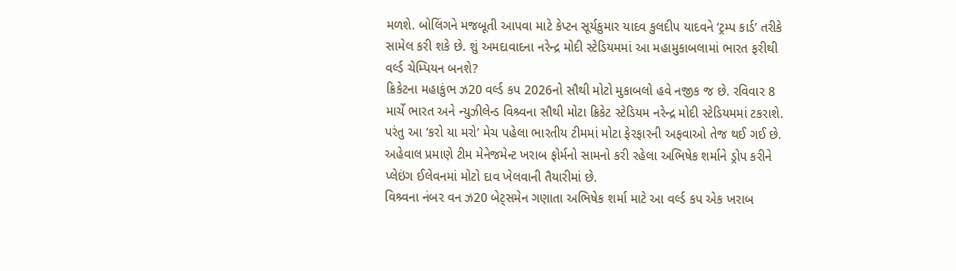મળશે. બોલિંગને મજબૂતી આપવા માટે કેપ્ટન સૂર્યકુમાર યાદવ કુલદીપ યાદવને ‘ટ્રમ્પ કાર્ડ’ તરીકે સામેલ કરી શકે છે. શું અમદાવાદના નરેન્દ્ર મોદી સ્ટેડિયમમાં આ મહામુકાબલામાં ભારત ફરીથી વર્લ્ડ ચેમ્પિયન બનશે?
ક્રિકેટના મહાકુંભ ઝ20 વર્લ્ડ કપ 2026નો સૌથી મોટો મુકાબલો હવે નજીક જ છે. રવિવાર 8 માર્ચે ભારત અને ન્યુઝીલેન્ડ વિશ્ર્વના સૌથી મોટા ક્રિકેટ સ્ટેડિયમ નરેન્દ્ર મોદી સ્ટેડિયમમાં ટકરાશે. પરંતુ આ ‘કરો યા મરો’ મેચ પહેલા ભારતીય ટીમમાં મોટા ફેરફારની અફવાઓ તેજ થઈ ગઈ છે. અહેવાલ પ્રમાણે ટીમ મેનેજમેન્ટ ખરાબ ફોર્મનો સામનો કરી રહેલા અભિષેક શર્માને ડ્રોપ કરીને પ્લેઇંગ ઈલેવનમાં મોટો દાવ ખેલવાની તૈયારીમાં છે.
વિશ્ર્વના નંબર વન ઝ20 બેટ્સમેન ગણાતા અભિષેક શર્મા માટે આ વર્લ્ડ કપ એક ખરાબ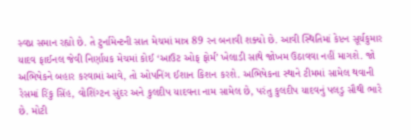સ્વપ્ન સમાન રહ્યો છે. તે ટુર્નામેન્ટની સાત મેચમાં માત્ર 89 રન બનાવી શક્યો છે. આવી સ્થિતિમાં કેપ્ટન સૂર્યકુમાર યાદવ ફાઈનલ જેવી નિર્ણાયક મેચમાં કોઈ ‘આઉટ ઓફ ફોર્મ’ ખેલાડી સાથે જોખમ ઉઠાવવા નહીં માગશે. જો અભિષેકને બહાર કરવામાં આવે, તો ઓપનિંગ ઈશાન કિશન કરશે. અભિષેકના સ્થાને ટીમમાં સામેલ થવાની રેસમાં રિંકુ સિંહ, વોશિંગ્ટન સુંદર અને કુલદીપ યાદવના નામ સામેલ છે, પરંતુ કુલદીપ યાદવનું પલડુ સૌથી ભારે છે. મોટી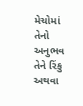મેચોમાં તેનો અનુભવ તેને રિંકુ અથવા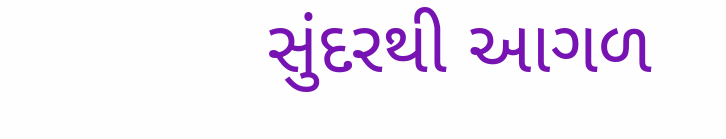સુંદરથી આગળ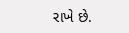રાખે છે.